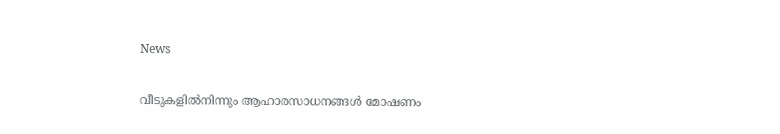News

വീടുകളിൽനിന്നും ആഹാരസാധനങ്ങൾ മോഷണം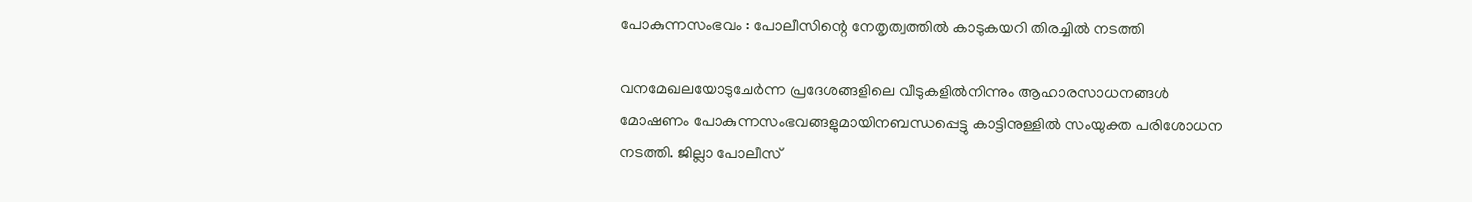പോകുന്നസംഭവം : പോലീസിന്റെ നേതൃത്വത്തിൽ കാടുകയറി തിരച്ചിൽ നടത്തി

വനമേഖലയോടുചേർന്ന പ്രദേശങ്ങളിലെ വീടുകളിൽനിന്നും ആഹാരസാധനങ്ങൾ മോഷണം പോകുന്നസംഭവങ്ങളുമായിനബന്ധപ്പെട്ടു കാട്ടിനുള്ളിൽ സംയുക്ത പരിശോധന നടത്തി. ജില്ലാ പോലീസ്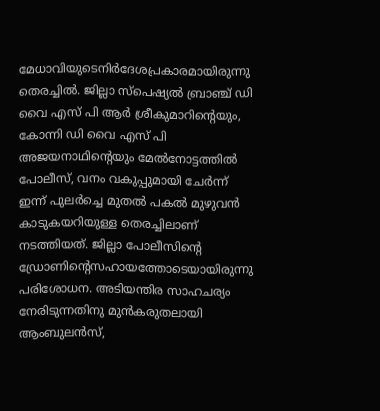മേധാവിയുടെനിർദേശപ്രകാരമായിരുന്നു തെരച്ചിൽ. ജില്ലാ സ്പെഷ്യൽ ബ്രാഞ്ച് ഡി വൈ എസ് പി ആർ ശ്രീകുമാറിന്റെയും, കോന്നി ഡി വൈ എസ് പി അജയനാഥിന്റെയും മേൽനോട്ടത്തിൽ പോലീസ്, വനം വകുപ്പുമായി ചേർന്ന് ഇന്ന് പുലർച്ചെ മുതൽ പകൽ മുഴുവൻ കാടുകയറിയുള്ള തെരച്ചിലാണ് നടത്തിയത്. ജില്ലാ പോലീസിന്റെ ഡ്രോണിന്റെസഹായത്തോടെയായിരുന്നു പരിശോധന. അടിയന്തിര സാഹചര്യം നേരിടുന്നതിനു മുൻകരുതലായി ആംബുലൻസ്,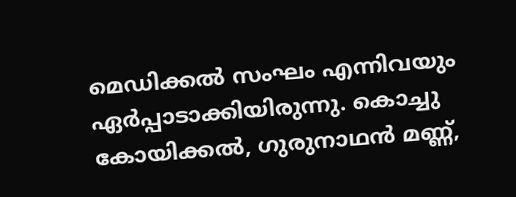മെഡിക്കൽ സംഘം എന്നിവയും ഏർപ്പാടാക്കിയിരുന്നു. കൊച്ചു കോയിക്കൽ, ഗുരുനാഥൻ മണ്ണ്,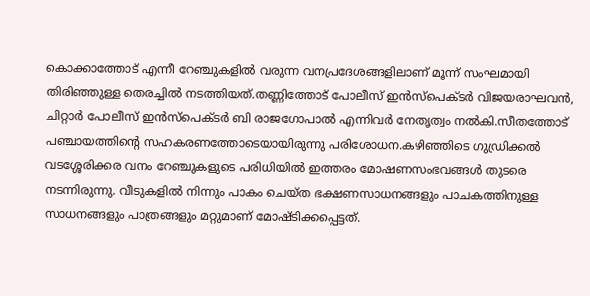കൊക്കാത്തോട് എന്നീ റേഞ്ചുകളിൽ വരുന്ന വനപ്രദേശങ്ങളിലാണ് മൂന്ന് സംഘമായി തിരിഞ്ഞുള്ള തെരച്ചിൽ നടത്തിയത്.തണ്ണിത്തോട് പോലീസ് ഇൻസ്‌പെക്ടർ വിജയരാഘവൻ, ചിറ്റാർ പോലീസ് ഇൻസ്‌പെക്ടർ ബി രാജഗോപാൽ എന്നിവർ നേതൃത്വം നൽകി.സീതത്തോട് പഞ്ചായത്തിന്റെ സഹകരണത്തോടെയായിരുന്നു പരിശോധന.കഴിഞ്ഞിടെ ഗുഡ്രിക്കൽ വടശ്ശേരിക്കര വനം റേഞ്ചുകളുടെ പരിധിയിൽ ഇത്തരം മോഷണസംഭവങ്ങൾ തുടരെ നടന്നിരുന്നു. വീടുകളിൽ നിന്നും പാകം ചെയ്ത ഭക്ഷണസാധനങ്ങളും പാചകത്തിനുള്ള സാധനങ്ങളും പാത്രങ്ങളും മറ്റുമാണ് മോഷ്ടിക്കപ്പെട്ടത്.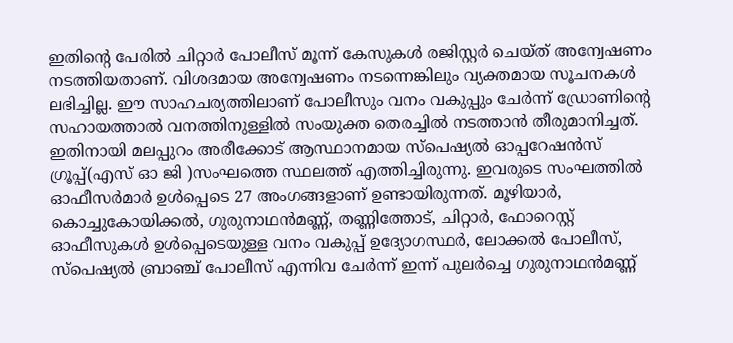ഇതിന്റെ പേരിൽ ചിറ്റാർ പോലീസ് മൂന്ന് കേസുകൾ രജിസ്റ്റർ ചെയ്ത് അന്വേഷണം നടത്തിയതാണ്. വിശദമായ അന്വേഷണം നടന്നെങ്കിലും വ്യക്തമായ സൂചനകൾ ലഭിച്ചില്ല. ഈ സാഹചര്യത്തിലാണ് പോലീസും വനം വകുപ്പും ചേർന്ന് ഡ്രോണിന്റെ സഹായത്താൽ വനത്തിനുള്ളിൽ സംയുക്ത തെരച്ചിൽ നടത്താൻ തീരുമാനിച്ചത്. ഇതിനായി മലപ്പുറം അരീക്കോട് ആസ്ഥാനമായ സ്പെഷ്യൽ ഓപ്പറേഷൻസ് ഗ്രൂപ്പ്‌(എസ് ഓ ജി )സംഘത്തെ സ്ഥലത്ത് എത്തിച്ചിരുന്നു. ഇവരുടെ സംഘത്തിൽ ഓഫീസർമാർ ഉൾപ്പെടെ 27 അംഗങ്ങളാണ് ഉണ്ടായിരുന്നത്. മൂഴിയാർ, കൊച്ചുകോയിക്കൽ, ഗുരുനാഥൻമണ്ണ്, തണ്ണിത്തോട്, ചിറ്റാർ, ഫോറെസ്റ്റ് ഓഫീസുകൾ ഉൾപ്പെടെയുള്ള വനം വകുപ്പ് ഉദ്യോഗസ്ഥർ, ലോക്കൽ പോലീസ്, സ്പെഷ്യൽ ബ്രാഞ്ച് പോലീസ് എന്നിവ ചേർന്ന് ഇന്ന് പുലർച്ചെ ഗുരുനാഥൻമണ്ണ്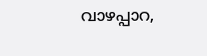വാഴപ്പാറ,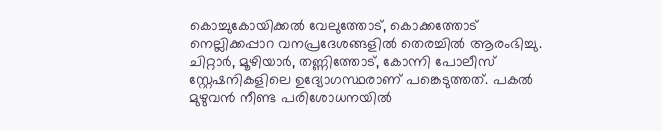കൊച്ചുകോയിക്കൽ വേലുത്തോട്, കൊക്കത്തോട് നെല്ലിക്കപ്പാറ വനപ്രദേശങ്ങളിൽ തെരച്ചിൽ ആരംഭിച്ചു. ചിറ്റാർ, മൂഴിയാർ, തണ്ണിത്തോട്, കോന്നി പോലീസ് സ്റ്റേഷനികളിലെ ഉദ്യോഗസ്ഥരാണ് പങ്കെടുത്തത്. പകൽ മുഴുവൻ നീണ്ട പരിശോധനയിൽ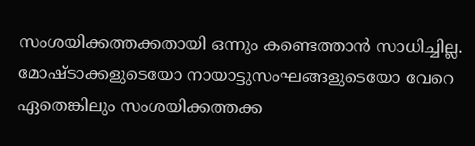സംശയിക്കത്തക്കതായി ഒന്നും കണ്ടെത്താൻ സാധിച്ചില്ല. മോഷ്ടാക്കളുടെയോ നായാട്ടുസംഘങ്ങളുടെയോ വേറെ ഏതെങ്കിലും സംശയിക്കത്തക്ക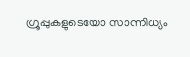ഗ്രൂപ്പുകളുടെയോ സാന്നിധ്യം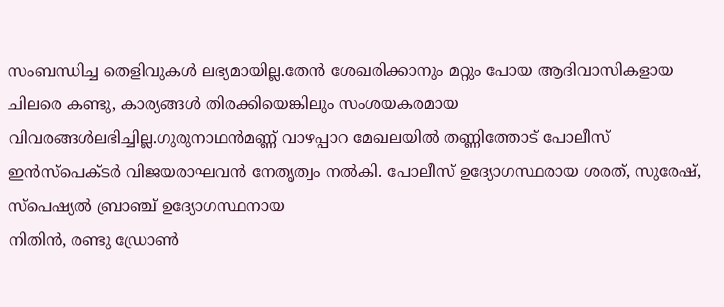സംബന്ധിച്ച തെളിവുകൾ ലഭ്യമായില്ല.തേൻ ശേഖരിക്കാനും മറ്റും പോയ ആദിവാസികളായ ചിലരെ കണ്ടു, കാര്യങ്ങൾ തിരക്കിയെങ്കിലും സംശയകരമായ വിവരങ്ങൾലഭിച്ചില്ല.ഗുരുനാഥൻമണ്ണ് വാഴപ്പാറ മേഖലയിൽ തണ്ണിത്തോട് പോലീസ് ഇൻസ്‌പെക്ടർ വിജയരാഘവൻ നേതൃത്വം നൽകി. പോലീസ് ഉദ്യോഗസ്ഥരായ ശരത്, സുരേഷ്, സ്പെഷ്യൽ ബ്രാഞ്ച് ഉദ്യോഗസ്ഥനായ
നിതിൻ, രണ്ടു ഡ്രോൺ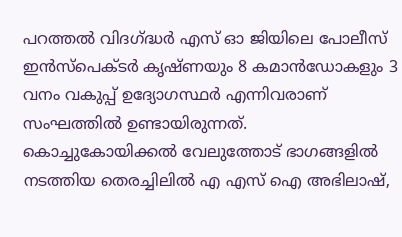പറത്തൽ വിദഗ്‌ദ്ധർ എസ് ഓ ജിയിലെ പോലീസ് ഇൻസ്‌പെക്ടർ കൃഷ്ണയും 8 കമാൻഡോകളും 3 വനം വകുപ്പ് ഉദ്യോഗസ്ഥർ എന്നിവരാണ് സംഘത്തിൽ ഉണ്ടായിരുന്നത്.
കൊച്ചുകോയിക്കൽ വേലുത്തോട് ഭാഗങ്ങളിൽ നടത്തിയ തെരച്ചിലിൽ എ എസ് ഐ അഭിലാഷ്,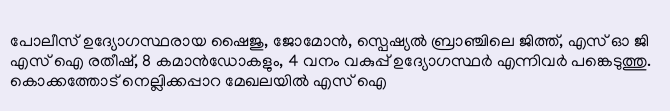പോലീസ് ഉദ്യോഗസ്ഥരായ ഷൈജു, ജോമോൻ, സ്പെഷ്യൽ ബ്രാഞ്ചിലെ ജിത്ത്, എസ് ഓ ജി എസ് ഐ രതീഷ്, 8 കമാൻഡോകളും, 4 വനം വകുപ്പ് ഉദ്യോഗസ്ഥർ എന്നിവർ പങ്കെടുത്തു. കൊക്കത്തോട് നെല്ലിക്കപ്പാറ മേഖലയിൽ എസ് ഐ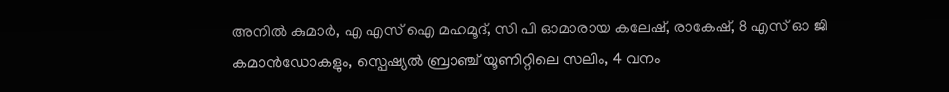അനിൽ കുമാർ, എ എസ് ഐ മഹമൂദ്, സി പി ഓമാരായ കലേഷ്, രാകേഷ്, 8 എസ് ഓ ജി കമാൻഡോകളും, സ്പെഷ്യൽ ബ്രാഞ്ച് യൂണിറ്റിലെ സലിം, 4 വനം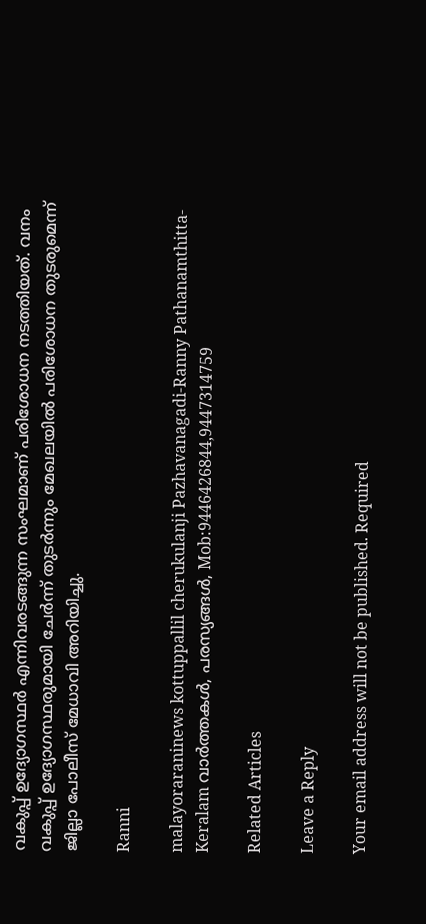വകുപ്പ് ഉദ്യോഗസ്ഥർ എന്നിവരടങ്ങുന്ന സംഘമാണ് പരിശോധന നടത്തിയത്. വനം വകുപ്പ് ഉദ്യോഗസ്ഥരുമായി ചേർന്ന് തുടർന്നും മേഖലയിൽ പരിശോധന തുടരുമെന്ന് ജില്ലാ പോലീസ് മേധാവി അറിയിച്ചു.

Ranni

malayoraraninews kottuppallil cherukulanji Pazhavanagadi-Ranny Pathanamthitta-Keralam വാർത്തകൾ, പരസ്യങ്ങൾ, Mob:9446426844,9447314759

Related Articles

Leave a Reply

Your email address will not be published. Required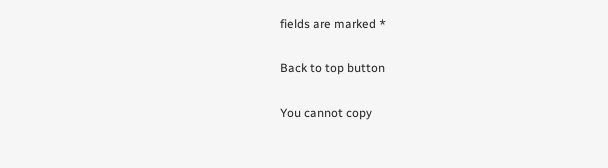fields are marked *

Back to top button

You cannot copy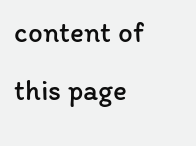content of this page